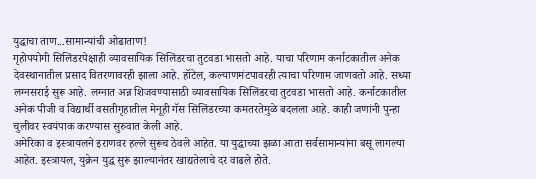युद्धाचा ताण...सामान्यांची ओढाताण!
गृहोपयोगी सिलिंडरपेक्षाही व्यावसायिक सिलिंडरचा तुटवडा भासतो आहे. याचा परिणाम कर्नाटकातील अनेक देवस्थानातील प्रसाद वितरणावरही झाला आहे. हॉटेल, कल्याणमंटपावरही त्याचा परिणाम जाणवतो आहे. सध्या लग्नसराई सुरू आहे. लग्नात अन्न शिजवण्यासाठी व्यावसायिक सिलिंडरचा तुटवडा भासतो आहे. कर्नाटकातील अनेक पीजी व विद्यार्थी वसतीगृहातील मेनूही गॅस सिलिंडरच्या कमतरतेमुळे बदलला आहे. काही जणांनी पुन्हा चुलीवर स्वयंपाक करण्यास सुरुवात केली आहे.
अमेरिका व इस्त्रायलने इराणवर हल्ले सुरूच ठेवले आहेत. या युद्धाच्या झळा आता सर्वसामान्यांना बसू लागल्या आहेत. इस्त्रायल, युक्रेन युद्ध सुरू झाल्यानंतर खाद्यतेलाचे दर वाढले होते.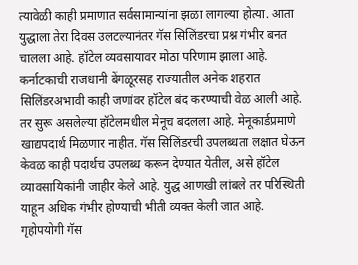त्यावेळी काही प्रमाणात सर्वसामान्यांना झळा लागल्या होत्या. आता युद्धाला तेरा दिवस उलटल्यानंतर गॅस सिलिंडरचा प्रश्न गंभीर बनत चालला आहे. हॉटेल व्यवसायावर मोठा परिणाम झाला आहे. कर्नाटकाची राजधानी बेंगळूरसह राज्यातील अनेक शहरात सिलिंडरअभावी काही जणांवर हॉटेल बंद करण्याची वेळ आली आहे. तर सुरू असलेल्या हॉटेलमधील मेनूच बदलला आहे. मेनूकार्डप्रमाणे खाद्यपदार्थ मिळणार नाहीत. गॅस सिलिंडरची उपलब्धता लक्षात घेऊन केवळ काही पदार्थच उपलब्ध करून देण्यात येतील, असे हॉटेल व्यावसायिकांनी जाहीर केले आहे. युद्ध आणखी लांबले तर परिस्थिती याहून अधिक गंभीर होण्याची भीती व्यक्त केली जात आहे. गृहोपयोगी गॅस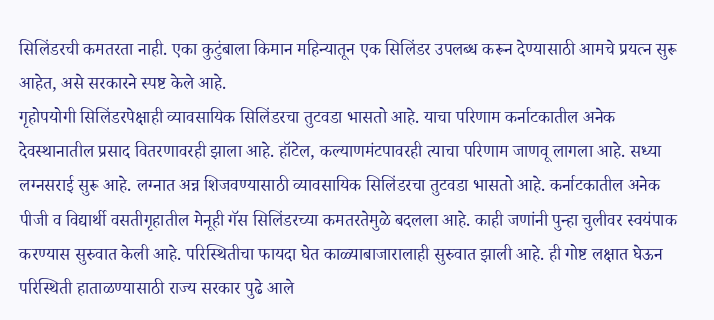सिलिंडरची कमतरता नाही. एका कुटुंबाला किमान महिन्यातून एक सिलिंडर उपलब्ध करून देण्यासाठी आमचे प्रयत्न सुरू आहेत, असे सरकारने स्पष्ट केले आहे.
गृहोपयोगी सिलिंडरपेक्षाही व्यावसायिक सिलिंडरचा तुटवडा भासतो आहे. याचा परिणाम कर्नाटकातील अनेक देवस्थानातील प्रसाद वितरणावरही झाला आहे. हॉटेल, कल्याणमंटपावरही त्याचा परिणाम जाणवू लागला आहे. सध्या लग्नसराई सुरू आहे. लग्नात अन्न शिजवण्यासाठी व्यावसायिक सिलिंडरचा तुटवडा भासतो आहे. कर्नाटकातील अनेक पीजी व विद्यार्थी वसतीगृहातील मेनूही गॅस सिलिंडरच्या कमतरतेमुळे बदलला आहे. काही जणांनी पुन्हा चुलीवर स्वयंपाक करण्यास सुरुवात केली आहे. परिस्थितीचा फायदा घेत काळ्याबाजारालाही सुरुवात झाली आहे. ही गोष्ट लक्षात घेऊन परिस्थिती हाताळण्यासाठी राज्य सरकार पुढे आले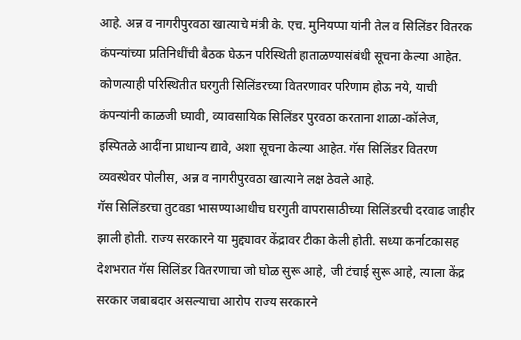आहे. अन्न व नागरीपुरवठा खात्याचे मंत्री के. एच. मुनियप्पा यांनी तेल व सिलिंडर वितरक कंपन्यांच्या प्रतिनिधींची बैठक घेऊन परिस्थिती हाताळण्यासंबंधी सूचना केल्या आहेत. कोणत्याही परिस्थितीत घरगुती सिलिंडरच्या वितरणावर परिणाम होऊ नये, याची कंपन्यांनी काळजी घ्यावी, व्यावसायिक सिलिंडर पुरवठा करताना शाळा-कॉलेज, इस्पितळे आदींना प्राधान्य द्यावे, अशा सूचना केल्या आहेत. गॅस सिलिंडर वितरण व्यवस्थेवर पोलीस, अन्न व नागरीपुरवठा खात्याने लक्ष ठेवले आहे.
गॅस सिलिंडरचा तुटवडा भासण्याआधीच घरगुती वापरासाठीच्या सिलिंडरची दरवाढ जाहीर झाली होती. राज्य सरकारने या मुद्द्यावर केंद्रावर टीका केली होती. सध्या कर्नाटकासह देशभरात गॅस सिलिंडर वितरणाचा जो घोळ सुरू आहे, जी टंचाई सुरू आहे, त्याला केंद्र सरकार जबाबदार असल्याचा आरोप राज्य सरकारने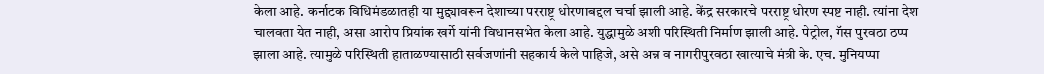केला आहे. कर्नाटक विधिमंडळातही या मुद्द्यावरून देशाच्या परराष्ट्र धोरणाबद्दल चर्चा झाली आहे. केंद्र सरकारचे परराष्ट्र धोरण स्पष्ट नाही. त्यांना देश चालवता येत नाही, असा आरोप प्रियांक खर्गे यांनी विधानसभेत केला आहे. युद्धामुळे अशी परिस्थिती निर्माण झाली आहे. पेट्रोल, गॅस पुरवठा ठप्प झाला आहे. त्यामुळे परिस्थिती हाताळण्यासाठी सर्वजणांनी सहकार्य केले पाहिजे, असे अन्न व नागरीपुरवठा खात्याचे मंत्री के. एच. मुनियप्पा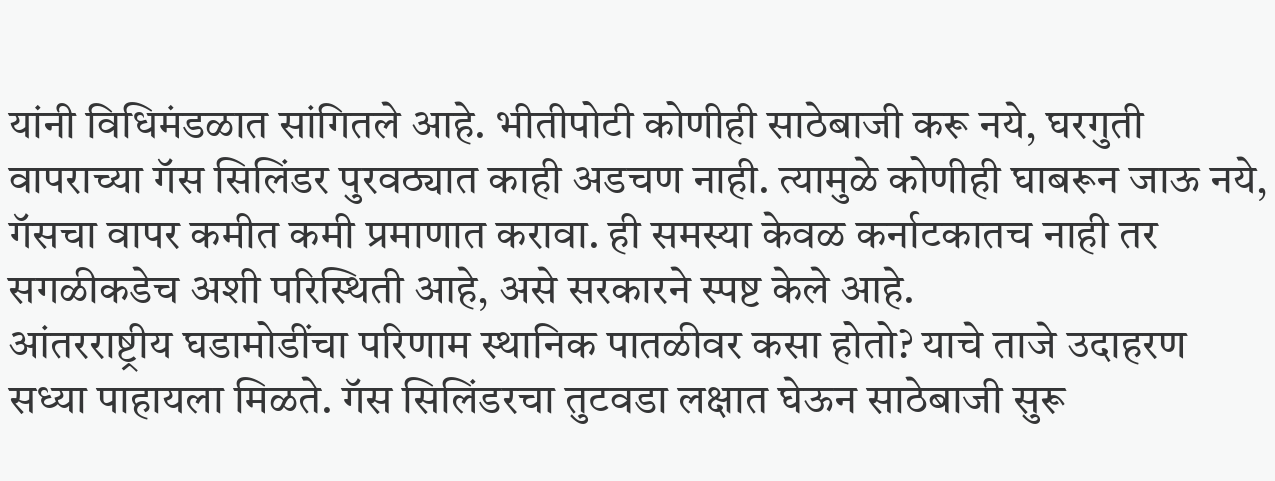यांनी विधिमंडळात सांगितले आहे. भीतीपोटी कोणीही साठेबाजी करू नये, घरगुती वापराच्या गॅस सिलिंडर पुरवठ्यात काही अडचण नाही. त्यामुळे कोणीही घाबरून जाऊ नये, गॅसचा वापर कमीत कमी प्रमाणात करावा. ही समस्या केवळ कर्नाटकातच नाही तर सगळीकडेच अशी परिस्थिती आहे, असे सरकारने स्पष्ट केले आहे.
आंतरराष्ट्रीय घडामोडींचा परिणाम स्थानिक पातळीवर कसा होतो? याचे ताजे उदाहरण सध्या पाहायला मिळते. गॅस सिलिंडरचा तुटवडा लक्षात घेऊन साठेबाजी सुरू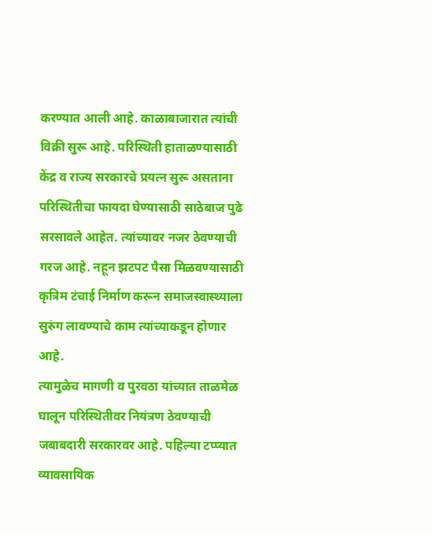करण्यात आली आहे. काळाबाजारात त्यांची विक्री सुरू आहे. परिस्थिती हाताळण्यासाठी केंद्र व राज्य सरकारचे प्रयत्न सुरू असताना परिस्थितीचा फायदा घेण्यासाठी साठेबाज पुढे सरसावले आहेत. त्यांच्यावर नजर ठेवण्याची गरज आहे. नहून झटपट पैसा मिळवण्यासाठी कृत्रिम टंचाई निर्माण करून समाजस्वास्थ्याला सुरुंग लावण्याचे काम त्यांच्याकडून होणार आहे.
त्यामुळेच मागणी व पुरवठा यांच्यात ताळमेळ घालून परिस्थितीवर नियंत्रण ठेवण्याची जबाबदारी सरकारवर आहे. पहिल्या टप्प्यात व्यावसायिक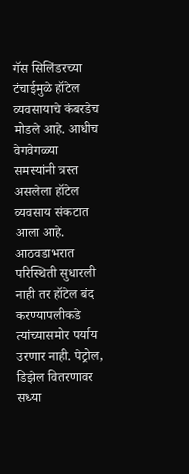गॅस सिलिंडरच्या टंचाईमुळे हॉटेल व्यवसायाचे कंबरडेच मोडले आहे. आधीच वेगवेगळ्या समस्यांनी त्रस्त असलेला हॉटेल व्यवसाय संकटात आला आहे. आठवडाभरात परिस्थिती सुधारली नाही तर हॉटेल बंद करण्यापलीकडे त्यांच्यासमोर पर्याय उरणार नाही. पेट्रोल, डिझेल वितरणावर सध्या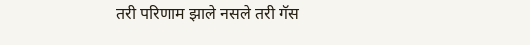तरी परिणाम झाले नसले तरी गॅस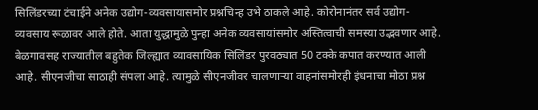सिलिंडरच्या टंचाईने अनेक उद्योग-व्यवसायासमोर प्रश्नचिन्ह उभे ठाकले आहे. कोरोनानंतर सर्व उद्योग-व्यवसाय रूळावर आले होते. आता युद्धामुळे पुन्हा अनेक व्यवसायांसमोर अस्तित्वाची समस्या उद्भवणार आहे.
बेळगावसह राज्यातील बहुतेक जिल्ह्यात व्यावसायिक सिलिंडर पुरवठ्यात 50 टक्के कपात करण्यात आली आहे. सीएनजीचा साठाही संपला आहे. त्यामुळे सीएनजीवर चालणाऱ्या वाहनांसमोरही इंधनाचा मोठा प्रश्न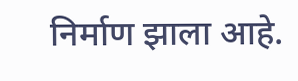निर्माण झाला आहे.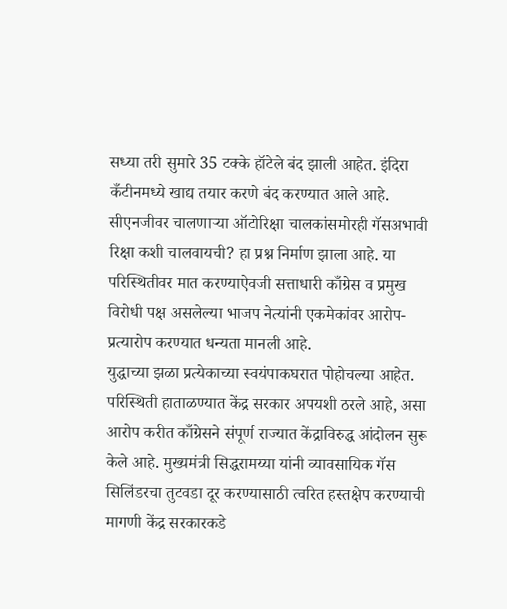सध्या तरी सुमारे 35 टक्के हॉटेले बंद झाली आहेत. इंदिरा कँटीनमध्ये खाद्य तयार करणे बंद करण्यात आले आहे. सीएनजीवर चालणाऱ्या ऑटोरिक्षा चालकांसमोरही गॅसअभावी रिक्षा कशी चालवायची? हा प्रश्न निर्माण झाला आहे. या परिस्थितीवर मात करण्याऐवजी सत्ताधारी काँग्रेस व प्रमुख विरोधी पक्ष असलेल्या भाजप नेत्यांनी एकमेकांवर आरोप-प्रत्यारोप करण्यात धन्यता मानली आहे.
युद्धाच्या झळा प्रत्येकाच्या स्वयंपाकघरात पोहोचल्या आहेत. परिस्थिती हाताळण्यात केंद्र सरकार अपयशी ठरले आहे, असा आरोप करीत काँग्रेसने संपूर्ण राज्यात केंद्राविरुद्ध आंदोलन सुरू केले आहे. मुख्यमंत्री सिद्धरामय्या यांनी व्यावसायिक गॅस सिलिंडरचा तुटवडा दूर करण्यासाठी त्वरित हस्तक्षेप करण्याची मागणी केंद्र सरकारकडे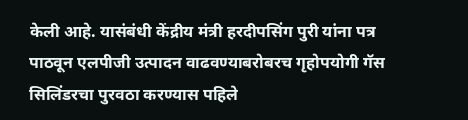केली आहे. यासंबंधी केंद्रीय मंत्री हरदीपसिंग पुरी यांना पत्र पाठवून एलपीजी उत्पादन वाढवण्याबरोबरच गृहोपयोगी गॅस सिलिंडरचा पुरवठा करण्यास पहिले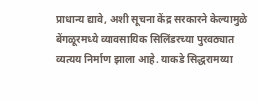प्राधान्य द्यावे, अशी सूचना केंद्र सरकारने केल्यामुळे बेंगळूरमध्ये व्यावसायिक सिलिंडरच्या पुरवठ्यात व्यत्यय निर्माण झाला आहे. याकडे सिद्धरामय्या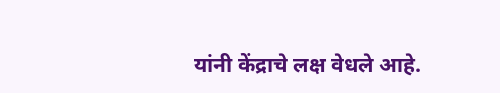यांनी केंद्राचे लक्ष वेधले आहे.